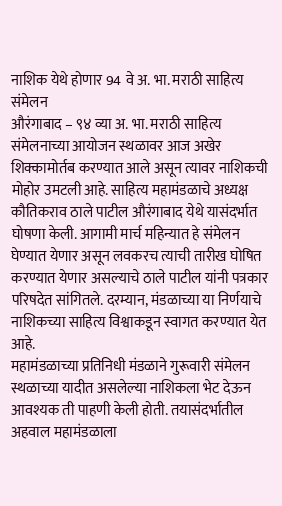नाशिक येथे होणार 94 वे अ. भा. मराठी साहित्य संमेलन
औरंगाबाद – ९४ व्या अ. भा. मराठी साहित्य संमेलनाच्या आयोजन स्थळावर आज अखेर शिक्कामोर्तब करण्यात आले असून त्यावर नाशिकची मोहोर उमटली आहे. साहित्य महामंडळाचे अध्यक्ष कौतिकराव ठाले पाटील औरंगाबाद येथे यासंदर्भात घोषणा केली. आगामी मार्च महिन्यात हे संमेलन घेण्यात येणार असून लवकरच त्याची तारीख घोषित करण्यात येणार असल्याचे ठाले पाटील यांनी पत्रकार परिषदेत सांगितले. दरम्यान, मंडळाच्या या निर्णयाचे नाशिकच्या साहित्य विश्वाकडून स्वागत करण्यात येत आहे.
महामंडळाच्या प्रतिनिधी मंडळाने गुरूवारी संमेलन स्थळाच्या यादीत असलेल्या नाशिकला भेट देऊन आवश्यक ती पाहणी केली होती. तयासंदर्भातील अहवाल महामंडळाला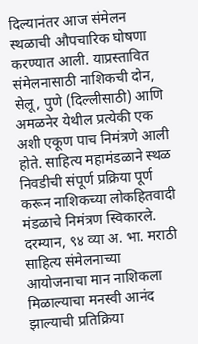दिल्यानंतर आज संमेलन स्थळाची औपचारिक घोषणा करण्यात आली. याप्रस्तावित संमेलनासाठी नाशिकची दोन, सेलू, पुणे (दिल्लीसाठी) आणि अमळनेर येथील प्रत्येकी एक अशी एकूण पाच निमंत्रणे आली होते. साहित्य महामंडळाने स्थळ निवडीची संपूर्ण प्रक्रिया पूर्ण करून नाशिकच्या लोकहितवादी मंडळाचे निमंत्रण स्विकारले.
दरम्यान, ९४ व्या अ. भा. मराठी साहित्य संमेलनाच्या आयोजनाचा मान नाशिकला मिळाल्याचा मनस्वी आनंद झाल्याची प्रतिक्रिया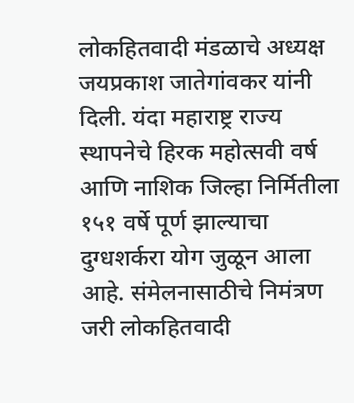लोकहितवादी मंडळाचे अध्यक्ष जयप्रकाश जातेगांवकर यांनी दिली. यंदा महाराष्ट्र राज्य स्थापनेचे हिरक महोत्सवी वर्ष आणि नाशिक जिल्हा निर्मितीला १५१ वर्षे पूर्ण झाल्याचा दुग्धशर्करा योग जुळून आला आहे. संमेलनासाठीचे निमंत्रण जरी लोकहितवादी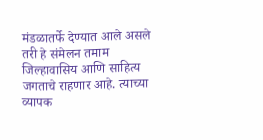मंडळातर्फे देण्यात आले असले तरी हे संमेलन तमाम जिल्हावासिय आणि साहित्य जगताचे राहणार आहे. त्याच्या व्यापक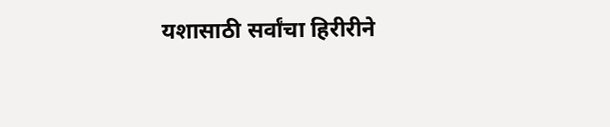यशासाठी सर्वांचा हिरीरीने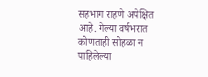सहभाग राहणे अपेक्षित आहे. गेल्या वर्षभरात कोणताही सोहळा न पाहिलेल्या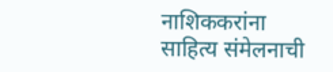नाशिककरांना साहित्य संमेलनाची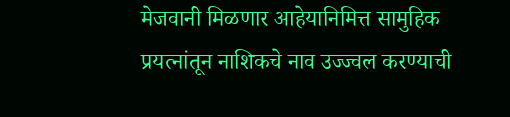मेजवानी मिळणार आहेयानिमित्त सामुहिक प्रयत्नांतून नाशिकचे नाव उज्ज्वल करण्याची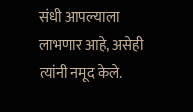संधी आपल्याला लाभणार आहे, असेही त्यांनी नमूद केले.